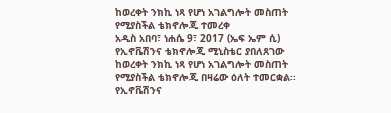ከወረቀት ንክኪ ነጻ የሆነ አገልግሎት መስጠት የሚያስችል ቴክኖሎጂ ተመረቀ
አዲስ አበባ፣ ነሐሴ 9፣ 2017 (ኤፍ ኤም ሲ) የኢኖቬሽንና ቴክኖሎጂ ሚኒስቴር ያበለጸገው ከወረቀት ንክኪ ነጻ የሆነ አገልግሎት መስጠት የሚያስችል ቴክኖሎጂ በዛሬው ዕለት ተመርቋል፡፡
የኢኖቬሽንና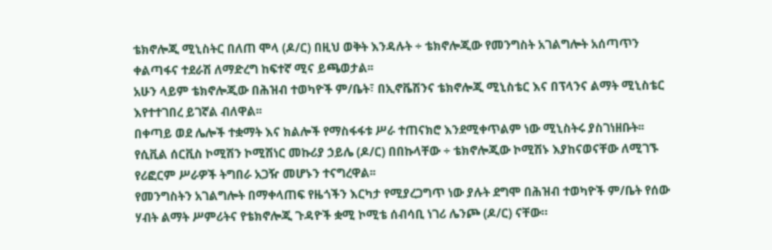ቴክኖሎጂ ሚኒስትር በለጠ ሞላ (ዶ/ር) በዚህ ወቅት እንዳሉት ÷ ቴክኖሎጂው የመንግስት አገልግሎት አሰጣጥን ቀልጣፋና ተደራሽ ለማድረግ ከፍተኛ ሚና ይጫወታል፡፡
አሁን ላይም ቴክኖሎጂው በሕዝብ ተወካዮች ም/ቤት፣ በኢኖቬሽንና ቴክኖሎጂ ሚኒስቴር እና በፕላንና ልማት ሚኒስቴር እየተተገበረ ይገኛል ብለዋል፡፡
በቀጣይ ወደ ሌሎች ተቋማት እና ክልሎች የማስፋፋቱ ሥራ ተጠናክሮ እንደሚቀጥልም ነው ሚኒስትሩ ያስገነዘቡት፡፡
የሲቪል ሰርቪስ ኮሚሽን ኮሚሽነር መኩሪያ ኃይሌ (ዶ/ር) በበኩላቸው ÷ ቴክኖሎጂው ኮሚሽኑ እያከናወናቸው ለሚገኙ የሪፎርም ሥራዎች ትግበራ አጋዥ መሆኑን ተናግረዋል፡፡
የመንግስትን አገልግሎት በማቀላጠፍ የዜጎችን እርካታ የሚያረጋግጥ ነው ያሉት ደግሞ በሕዝብ ተወካዮች ም/ቤት የሰው ሃብት ልማት ሥምሪትና የቴክኖሎጂ ጉዳዮች ቋሚ ኮሚቴ ሰብሳቢ ነገሪ ሌንጮ (ዶ/ር) ናቸው።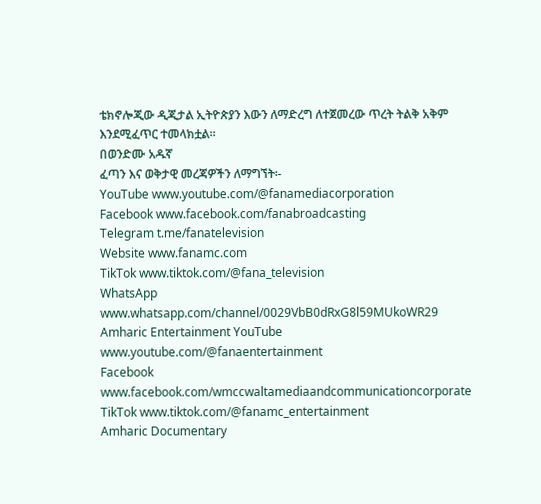ቴክኖሎጂው ዲጂታል ኢትዮጵያን እውን ለማድረግ ለተጀመረው ጥረት ትልቅ አቅም እንደሚፈጥር ተመላክቷል።
በወንድሙ አዱኛ
ፈጣን እና ወቅታዊ መረጃዎችን ለማግኘት፡-
YouTube www.youtube.com/@fanamediacorporation
Facebook www.facebook.com/fanabroadcasting
Telegram t.me/fanatelevision
Website www.fanamc.com
TikTok www.tiktok.com/@fana_television
WhatsApp www.whatsapp.com/channel/0029VbB0dRxG8l59MUkoWR29
Amharic Entertainment YouTube www.youtube.com/@fanaentertainment
Facebook www.facebook.com/wmccwaltamediaandcommunicationcorporate
TikTok www.tiktok.com/@fanamc_entertainment
Amharic Documentary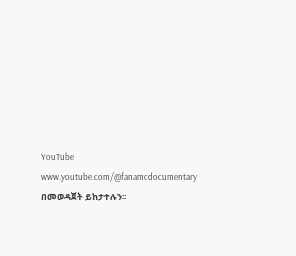YouTube www.youtube.com/@fanamcdocumentary በመወዳጀት ይከታተሉን፡፡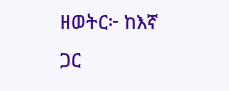ዘወትር፦ ከእኛ ጋር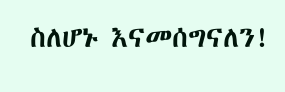ስለሆኑ እናመሰግናለን!